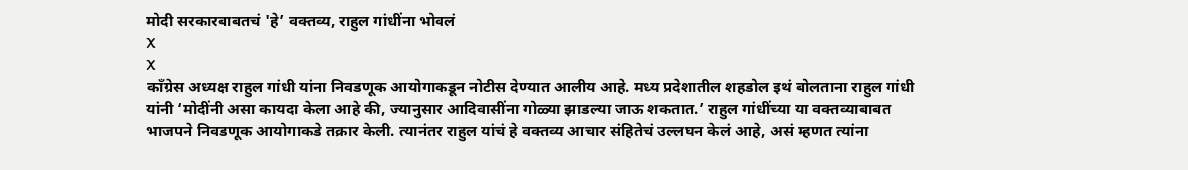मोदी सरकारबाबतचं 'हे’ वक्तव्य, राहुल गांधींना भोवलं
X
X
कॉंग्रेस अध्यक्ष राहुल गांधी यांना निवडणूक आयोगाकडून नोटीस देण्यात आलीय आहे. मध्य प्रदेशातील शहडोल इथं बोलताना राहुल गांधी यांनी ‘मोदींनी असा कायदा केला आहे की, ज्यानुसार आदिवासींना गोळ्या झाडल्या जाऊ शकतात.’ राहुल गांधींच्या या वक्तव्याबाबत भाजपने निवडणूक आयोगाकडे तक्रार केली. त्यानंतर राहुल यांचं हे वक्तव्य आचार संहितेचं उल्लघन केलं आहे, असं म्हणत त्यांना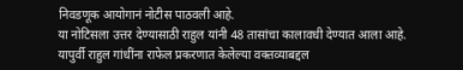निवडणूक आयोगानं नोटीस पाठवली आहे.
या नोटिसला उत्तर देण्यासाठी राहुल यांनी 48 तासांचा कालावधी देण्यात आला आहे.
यापुर्वी राहुल गांधींना राफेल प्रकरणात केलेल्या वक्तव्याबद्दल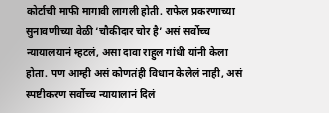कोर्टाची माफी मागावी लागली होती. राफेल प्रकरणाच्या सुनावणीच्या वेळी ‘चौकीदार चोर है’ असं सर्वोच्च न्यायालयानं म्हटलं, असा दावा राहुल गांधी यांनी केला होता. पण आम्ही असं कोणतंही विधान केलेलं नाही, असं स्पष्टीकरण सर्वोच्च न्यायालानं दिलं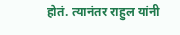होतं. त्यानंतर राहुल यांनी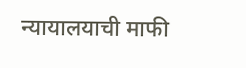न्यायालयाची माफी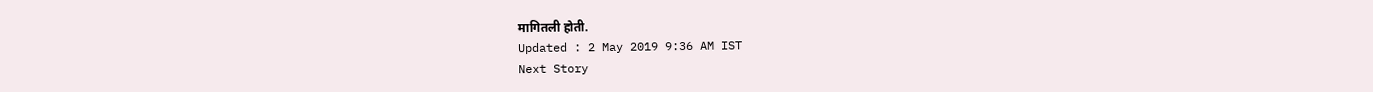मागितली होती.
Updated : 2 May 2019 9:36 AM IST
Next Story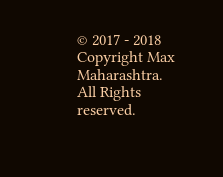© 2017 - 2018 Copyright Max Maharashtra. All Rights reserved.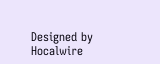Designed by Hocalwire